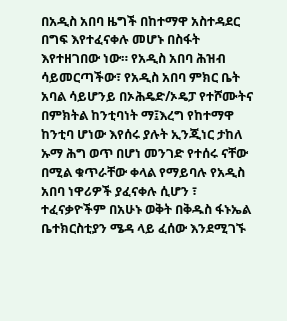በአዲስ አበባ ዜግች በከተማዋ አስተዳደር በግፍ እየተፈናቀሉ መሆኑ በስፋት እየተዘገበው ነው። የአዲስ አበባ ሕዝብ ሳይመርጣችው፣ የአዲስ አበባ ምክር ቤት አባል ሳይሆንይ በኦሕዴድ/ኦዴፓ የተሾሙትና በምክትል ከንቲባነት ማ፤እረግ የከተማዋ ከንቲባ ሆነው እየሰሩ ያሉት ኢንጂነር ታከለ ኡማ ሕግ ወጥ በሆነ መንገድ የተሰሩ ናቸው በሚል ቁጥራቸው ቀላል የማይባሉ የአዲስ አበባ ነዋሪዎች ያፈናቀሉ ሲሆን ፣ ተፈናቃዮችም በአሁኑ ወቅት በቅዱስ ፋኑኤል ቤተክርስቲያን ሜዳ ላይ ፈሰው እንደሚገኙ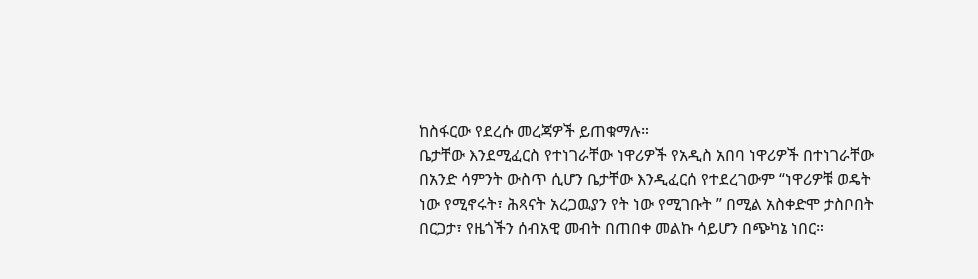ከስፋርው የደረሱ መረጃዎች ይጠቁማሉ።
ቤታቸው እንደሚፈርስ የተነገራቸው ነዋሪዎች የአዲስ አበባ ነዋሪዎች በተነገራቸው በአንድ ሳምንት ውስጥ ሲሆን ቤታቸው እንዲፈርሰ የተደረገውም “ነዋሪዎቹ ወዴት ነው የሚኖሩት፣ ሕጻናት አረጋዉያን የት ነው የሚገቡት ” በሚል አስቀድሞ ታስቦበት በርጋታ፣ የዜጎችን ሰብአዊ መብት በጠበቀ መልኩ ሳይሆን በጭካኔ ነበር።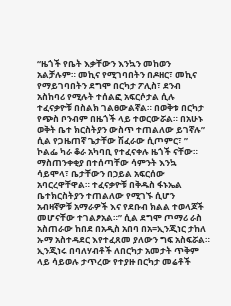“ዜጎች የቤት እቃቸውን እንኳን መከወን አልቻሉም። መኪና የሚገባበትን በዶዘር፣ መኪና የማይገባበትን ደግሞ በርካታ ፖሊስ፣ ደንብ አስከባሪ የሚሉት ተሰልፎ አፍርሶታል ሲሉ ተፈናቃዮቹ በስልክ ገልፀውልኛል። በወቅቱ በርካታ የጭስ ቦንብም በዜጎች ላይ ተወርውሯል። በአሁኑ ወቅት ቤተ ክርስትያን ውስጥ ተጠልለው ይገኛሉ” ሲል የጋዜጠኛ ጌታቸው ሽፈራው ሲጦምር፣ ” ኮልፌ ካራ ቆራ አካባቢ የተፈናቀሉ ዜጎች ናቸው። ማስጠንቀቂያ በተሰጣቸው ሳምንት እንኳ ሳይሞላ፣ ቤታቸውን በኃይል አፍርሰው አባርረዋቸዋል። ተፈናቃዮቹ በቅዱስ ፋኑኤል ቤተክርስትያን ተጠልለው የሚገኙ ሲሆን አብዛኛዎቹ አማራዎች እና የደቡብ ክልል ተወላጆች መሆናቸው ተገልፆአል።” ሲል ደግሞ ጦማሪ ራስ አስጠራው ከበደ በአዲስ አበባ በአ=ኢንጂነር ታከለ ኡማ አስተዳደር እየተፈጸመ ያለውን ግፍ አስፍሯል።
ኢንጂነሩ በባለሃብቶች ለበርካታ አመታት ጥቅም ላይ ሳይወሉ ታጥረው የተያዙ በርካታ መሬቶች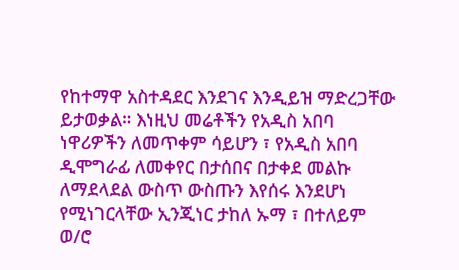የከተማዋ አስተዳደር እንደገና እንዲይዝ ማድረጋቸው ይታወቃል። እነዚህ መሬቶችን የአዲስ አበባ ነዋሪዎችን ለመጥቀም ሳይሆን ፣ የአዲስ አበባ ዲሞግራፊ ለመቀየር በታሰበና በታቀደ መልኩ ለማደላደል ውስጥ ውስጡን እየሰሩ እንደሆነ የሚነገርላቸው ኢንጂነር ታከለ ኡማ ፣ በተለይም ወ/ሮ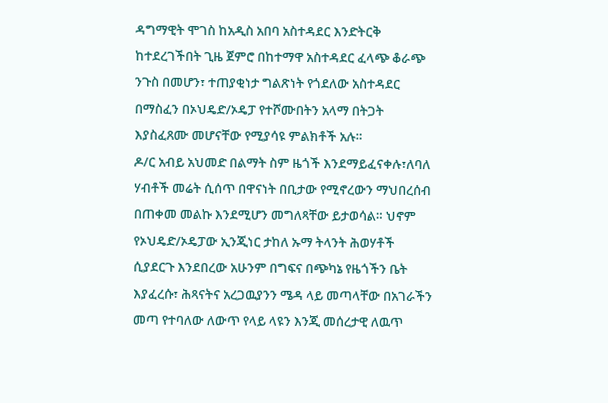ዳግማዊት ሞገስ ከአዲስ አበባ አስተዳደር እንድትርቅ ከተደረገችበት ጊዜ ጀምሮ በከተማዋ አስተዳደር ፈላጭ ቆራጭ ንጉስ በመሆን፣ ተጠያቂነታ ግልጽነት የጎደለው አስተዳደር በማስፈን በኦህዴድ/ኦዴፓ የተሾሙበትን አላማ በትጋት እያስፈጸሙ መሆናቸው የሚያሳዩ ምልክቶች አሉ።
ዶ/ር አብይ አህመድ በልማት ስም ዜጎች እንደማይፈናቀሉ፣ለባለ ሃብቶች መሬት ሲሰጥ በዋናነት በቢታው የሚኖረውን ማህበረሰብ በጠቀመ መልኩ እንደሚሆን መግለጻቸው ይታወሳል። ህኖም የኦህዴድ/ኦዴፓው ኢንጂነር ታከለ ኡማ ትላንት ሕወሃቶች ሲያደርጉ እንደበረው አሁንም በግፍና በጭካኔ የዜጎችን ቤት እያፈረሱ፣ ሕጻናትና አረጋዉያንን ሜዳ ላይ መጣላቸው በአገራችን መጣ የተባለው ለውጥ የላይ ላዩን እንጂ መሰረታዊ ለዉጥ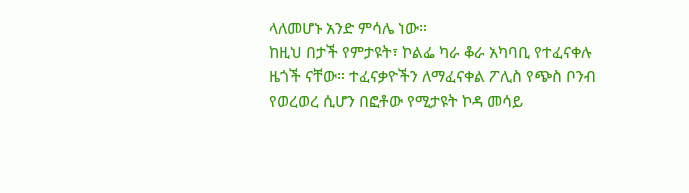ላለመሆኑ አንድ ምሳሌ ነው።
ከዚህ በታች የምታዩት፣ ኮልፌ ካራ ቆራ አካባቢ የተፈናቀሉ ዜጎች ናቸው። ተፈናቃዮችን ለማፈናቀል ፖሊስ የጭስ ቦንብ የወረወረ ሲሆን በፎቶው የሚታዩት ኮዳ መሳይ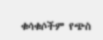ቁሳቁሶችም የጭስ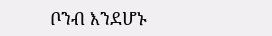ቦንብ እንደሆኑ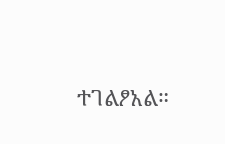ተገልፆአል።